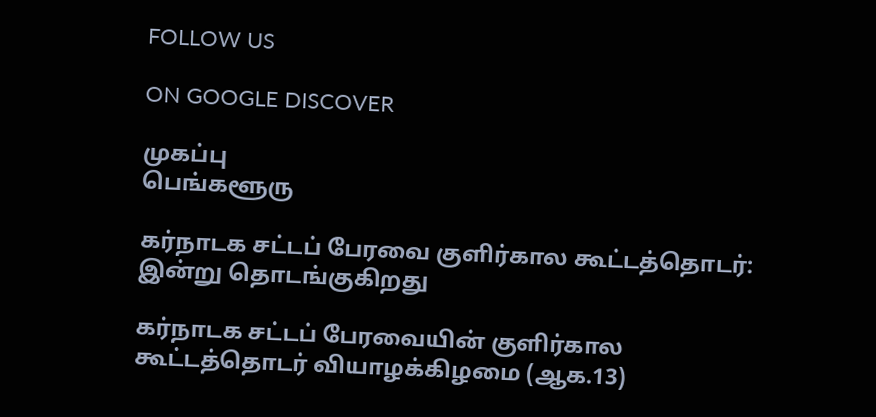FOLLOW US

ON GOOGLE DISCOVER

முகப்பு
பெங்களூரு

கர்நாடக சட்டப் பேரவை குளிர்கால கூட்டத்தொடர்: இன்று தொடங்குகிறது

கர்நாடக சட்டப் பேரவையின் குளிர்கால கூட்டத்தொடர் வியாழக்கிழமை (ஆக.13)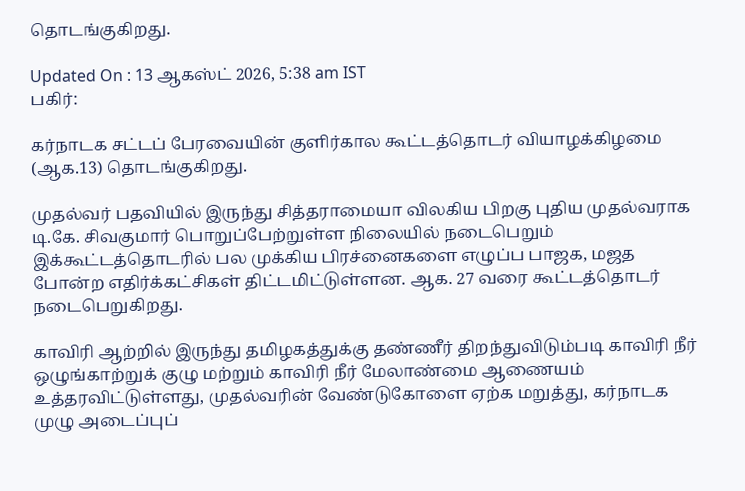தொடங்குகிறது.

Updated On : 13 ஆகஸ்ட் 2026, 5:38 am IST
பகிர்:

கர்நாடக சட்டப் பேரவையின் குளிர்கால கூட்டத்தொடர் வியாழக்கிழமை (ஆக.13) தொடங்குகிறது.

முதல்வர் பதவியில் இருந்து சித்தராமையா விலகிய பிறகு புதிய முதல்வராக டி.கே. சிவகுமார் பொறுப்பேற்றுள்ள நிலையில் நடைபெறும் இக்கூட்டத்தொடரில் பல முக்கிய பிரச்னைகளை எழுப்ப பாஜக, மஜத போன்ற எதிர்க்கட்சிகள் திட்டமிட்டுள்ளன. ஆக. 27 வரை கூட்டத்தொடர் நடைபெறுகிறது.

காவிரி ஆற்றில் இருந்து தமிழகத்துக்கு தண்ணீர் திறந்துவிடும்படி காவிரி நீர் ஒழுங்காற்றுக் குழு மற்றும் காவிரி நீர் மேலாண்மை ஆணையம் உத்தரவிட்டுள்ளது, முதல்வரின் வேண்டுகோளை ஏற்க மறுத்து, கர்நாடக முழு அடைப்புப்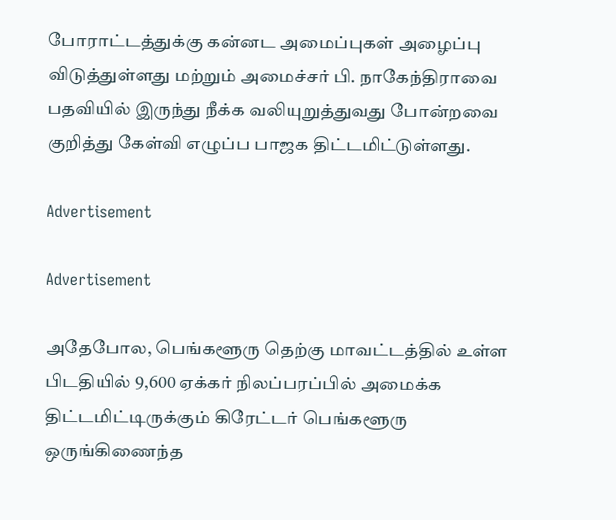போராட்டத்துக்கு கன்னட அமைப்புகள் அழைப்பு விடுத்துள்ளது மற்றும் அமைச்சர் பி. நாகேந்திராவை பதவியில் இருந்து நீக்க வலியுறுத்துவது போன்றவை குறித்து கேள்வி எழுப்ப பாஜக திட்டமிட்டுள்ளது.

Advertisement

Advertisement

அதேபோல, பெங்களூரு தெற்கு மாவட்டத்தில் உள்ள பிடதியில் 9,600 ஏக்கர் நிலப்பரப்பில் அமைக்க திட்டமிட்டிருக்கும் கிரேட்டர் பெங்களூரு ஒருங்கிணைந்த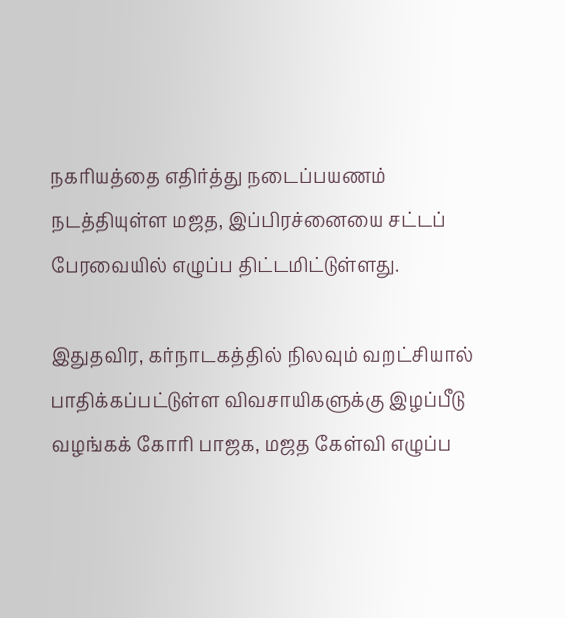நகரியத்தை எதிர்த்து நடைப்பயணம் நடத்தியுள்ள மஜத, இப்பிரச்னையை சட்டப் பேரவையில் எழுப்ப திட்டமிட்டுள்ளது.

இதுதவிர, கர்நாடகத்தில் நிலவும் வறட்சியால் பாதிக்கப்பட்டுள்ள விவசாயிகளுக்கு இழப்பீடு வழங்கக் கோரி பாஜக, மஜத கேள்வி எழுப்ப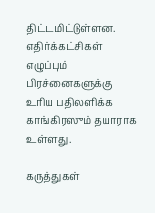திட்டமிட்டுள்ளன. எதிர்க்கட்சிகள் எழுப்பும் பிரச்னைகளுக்கு உரிய பதிலளிக்க காங்கிரஸும் தயாராக உள்ளது.

கருத்துகள்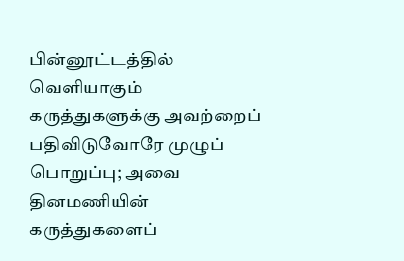பின்னூட்டத்தில் வெளியாகும் கருத்துகளுக்கு அவற்றைப் பதிவிடுவோரே முழுப் பொறுப்பு; அவை தினமணியின் கருத்துகளைப்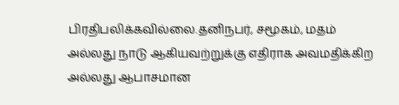பிரதிபலிக்கவில்லை.தனிநபர், சமூகம், மதம் அல்லது நாடு ஆகியவற்றுக்கு எதிராக அவமதிக்கிற அல்லது ஆபாசமான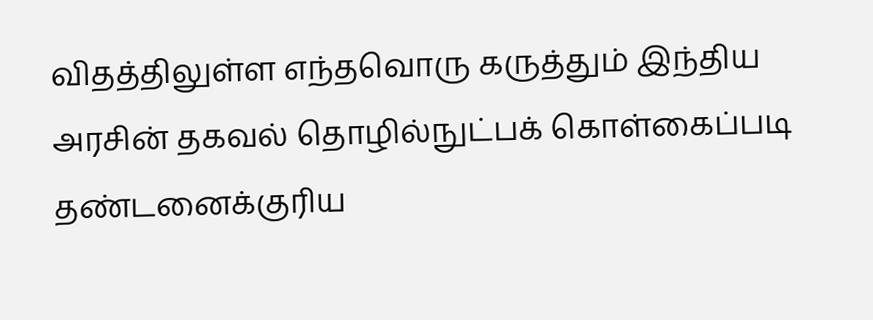விதத்திலுள்ள எந்தவொரு கருத்தும் இந்திய அரசின் தகவல் தொழில்நுட்பக் கொள்கைப்படி தண்டனைக்குரிய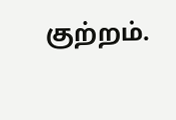குற்றம்.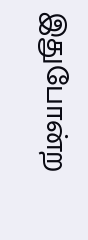இதுபோன்ற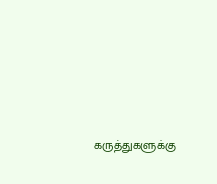கருத்துகளுக்கு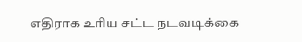எதிராக உரிய சட்ட நடவடிக்கை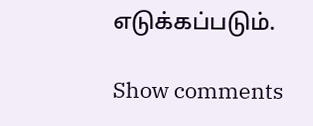எடுக்கப்படும்.

Show comments